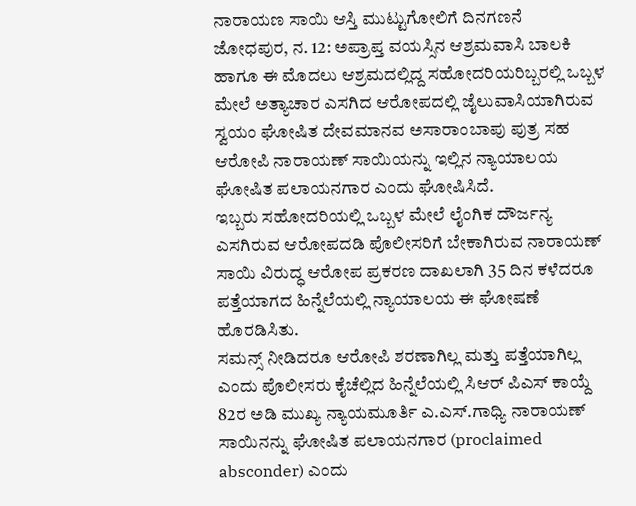ನಾರಾಯಣ ಸಾಯಿ ಆಸ್ತಿ ಮುಟ್ಟುಗೋಲಿಗೆ ದಿನಗಣನೆ
ಜೋಧಪುರ, ನ. 12: ಅಪ್ರಾಪ್ತ ವಯಸ್ಸಿನ ಆಶ್ರಮವಾಸಿ ಬಾಲಕಿ ಹಾಗೂ ಈ ಮೊದಲು ಆಶ್ರಮದಲ್ಲಿದ್ದ ಸಹೋದರಿಯರಿಬ್ಬರಲ್ಲಿ ಒಬ್ಬಳ ಮೇಲೆ ಅತ್ಯಾಚಾರ ಎಸಗಿದ ಆರೋಪದಲ್ಲಿ ಜೈಲುವಾಸಿಯಾಗಿರುವ ಸ್ವಯಂ ಘೋಷಿತ ದೇವಮಾನವ ಅಸಾರಾಂಬಾಪು ಪುತ್ರ ಸಹ ಆರೋಪಿ ನಾರಾಯಣ್ ಸಾಯಿಯನ್ನು ಇಲ್ಲಿನ ನ್ಯಾಯಾಲಯ ಘೋಷಿತ ಪಲಾಯನಗಾರ ಎಂದು ಘೋಷಿಸಿದೆ.
ಇಬ್ಬರು ಸಹೋದರಿಯಲ್ಲಿ ಒಬ್ಬಳ ಮೇಲೆ ಲೈಂಗಿಕ ದೌರ್ಜನ್ಯ ಎಸಗಿರುವ ಆರೋಪದಡಿ ಪೊಲೀಸರಿಗೆ ಬೇಕಾಗಿರುವ ನಾರಾಯಣ್ ಸಾಯಿ ವಿರುದ್ಧ ಆರೋಪ ಪ್ರಕರಣ ದಾಖಲಾಗಿ 35 ದಿನ ಕಳೆದರೂ ಪತ್ತೆಯಾಗದ ಹಿನ್ನೆಲೆಯಲ್ಲಿ ನ್ಯಾಯಾಲಯ ಈ ಘೋಷಣೆ ಹೊರಡಿಸಿತು.
ಸಮನ್ಸ್ ನೀಡಿದರೂ ಆರೋಪಿ ಶರಣಾಗಿಲ್ಲ ಮತ್ತು ಪತ್ತೆಯಾಗಿಲ್ಲ ಎಂದು ಪೊಲೀಸರು ಕೈಚೆಲ್ಲಿದ ಹಿನ್ನೆಲೆಯಲ್ಲಿ ಸಿಆರ್ ಪಿಎಸ್ ಕಾಯ್ದೆ 82ರ ಅಡಿ ಮುಖ್ಯ ನ್ಯಾಯಮೂರ್ತಿ ಎ.ಎಸ್.ಗಾಧ್ಯಿ ನಾರಾಯಣ್ ಸಾಯಿನನ್ನು ಘೋಷಿತ ಪಲಾಯನಗಾರ (proclaimed absconder) ಎಂದು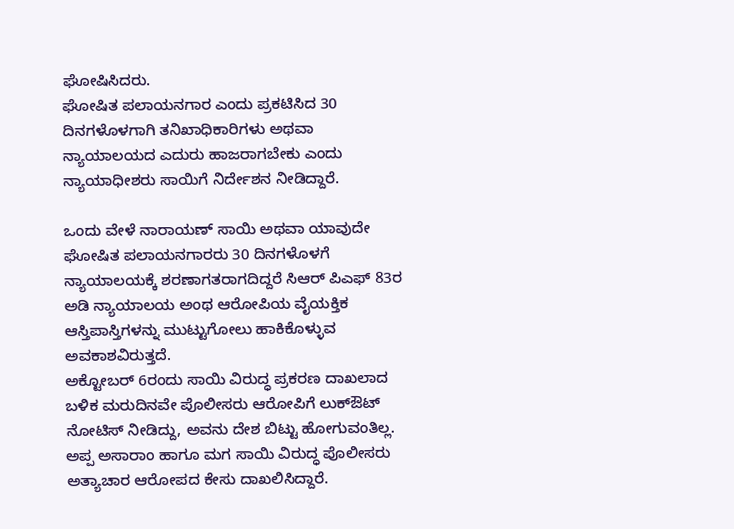ಘೋಷಿಸಿದರು.
ಘೋಷಿತ ಪಲಾಯನಗಾರ ಎಂದು ಪ್ರಕಟಿಸಿದ 30 ದಿನಗಳೊಳಗಾಗಿ ತನಿಖಾಧಿಕಾರಿಗಳು ಅಥವಾ ನ್ಯಾಯಾಲಯದ ಎದುರು ಹಾಜರಾಗಬೇಕು ಎಂದು ನ್ಯಾಯಾಧೀಶರು ಸಾಯಿಗೆ ನಿರ್ದೇಶನ ನೀಡಿದ್ದಾರೆ.

ಒಂದು ವೇಳೆ ನಾರಾಯಣ್ ಸಾಯಿ ಅಥವಾ ಯಾವುದೇ ಘೋಷಿತ ಪಲಾಯನಗಾರರು 30 ದಿನಗಳೊಳಗೆ ನ್ಯಾಯಾಲಯಕ್ಕೆ ಶರಣಾಗತರಾಗದಿದ್ದರೆ ಸಿಆರ್ ಪಿಎಫ್ 83ರ ಅಡಿ ನ್ಯಾಯಾಲಯ ಅಂಥ ಆರೋಪಿಯ ವೈಯಕ್ತಿಕ ಆಸ್ತಿಪಾಸ್ತಿಗಳನ್ನು ಮುಟ್ಟುಗೋಲು ಹಾಕಿಕೊಳ್ಳುವ ಅವಕಾಶವಿರುತ್ತದೆ.
ಅಕ್ಟೋಬರ್ 6ರಂದು ಸಾಯಿ ವಿರುದ್ಧ ಪ್ರಕರಣ ದಾಖಲಾದ ಬಳಿಕ ಮರುದಿನವೇ ಪೊಲೀಸರು ಆರೋಪಿಗೆ ಲುಕ್ಔಟ್ ನೋಟಿಸ್ ನೀಡಿದ್ದು, ಅವನು ದೇಶ ಬಿಟ್ಟು ಹೋಗುವಂತಿಲ್ಲ. ಅಪ್ಪ ಅಸಾರಾಂ ಹಾಗೂ ಮಗ ಸಾಯಿ ವಿರುದ್ಧ ಪೊಲೀಸರು ಅತ್ಯಾಚಾರ ಆರೋಪದ ಕೇಸು ದಾಖಲಿಸಿದ್ದಾರೆ.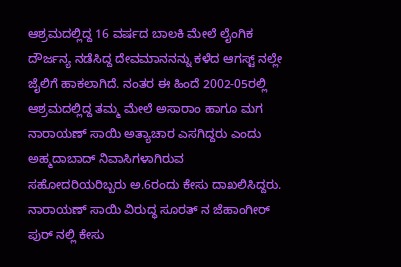ಆಶ್ರಮದಲ್ಲಿದ್ದ 16 ವರ್ಷದ ಬಾಲಕಿ ಮೇಲೆ ಲೈಂಗಿಕ ದೌರ್ಜನ್ಯ ನಡೆಸಿದ್ದ ದೇವಮಾನನನ್ನು ಕಳೆದ ಆಗಸ್ಟ್ ನಲ್ಲೇ ಜೈಲಿಗೆ ಹಾಕಲಾಗಿದೆ. ನಂತರ ಈ ಹಿಂದೆ 2002-05ರಲ್ಲಿ ಆಶ್ರಮದಲ್ಲಿದ್ದ ತಮ್ಮ ಮೇಲೆ ಅಸಾರಾಂ ಹಾಗೂ ಮಗ ನಾರಾಯಣ್ ಸಾಯಿ ಅತ್ಯಾಚಾರ ಎಸಗಿದ್ದರು ಎಂದು ಅಹ್ಮದಾಬಾದ್ ನಿವಾಸಿಗಳಾಗಿರುವ ಸಹೋದರಿಯರಿಬ್ಬರು ಅ.6ರಂದು ಕೇಸು ದಾಖಲಿಸಿದ್ದರು. ನಾರಾಯಣ್ ಸಾಯಿ ವಿರುದ್ಧ ಸೂರತ್ ನ ಜೆಹಾಂಗೀರ್ ಪುರ್ ನಲ್ಲಿ ಕೇಸು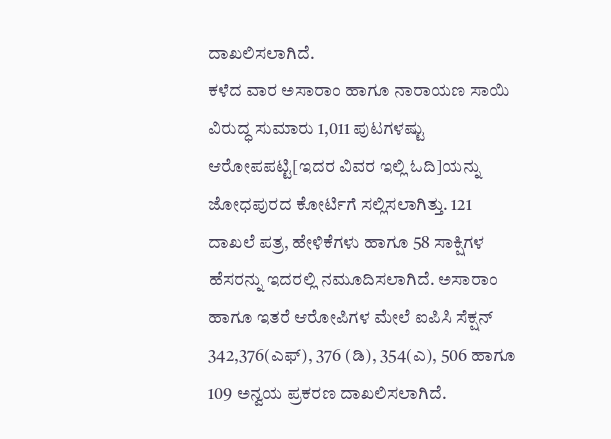ದಾಖಲಿಸಲಾಗಿದೆ.
ಕಳೆದ ವಾರ ಅಸಾರಾಂ ಹಾಗೂ ನಾರಾಯಣ ಸಾಯಿ ವಿರುದ್ಧ ಸುಮಾರು 1,011 ಪುಟಗಳಷ್ಟು ಆರೋಪಪಟ್ಟಿ[ಇದರ ವಿವರ ಇಲ್ಲಿ ಓದಿ]ಯನ್ನು ಜೋಧಪುರದ ಕೋರ್ಟಿಗೆ ಸಲ್ಲಿಸಲಾಗಿತ್ತು. 121 ದಾಖಲೆ ಪತ್ರ, ಹೇಳಿಕೆಗಳು ಹಾಗೂ 58 ಸಾಕ್ಷಿಗಳ ಹೆಸರನ್ನು ಇದರಲ್ಲಿ ನಮೂದಿಸಲಾಗಿದೆ. ಅಸಾರಾಂ ಹಾಗೂ ಇತರೆ ಆರೋಪಿಗಳ ಮೇಲೆ ಐಪಿಸಿ ಸೆಕ್ಷನ್ 342,376(ಎಫ್), 376 (ಡಿ), 354(ಎ), 506 ಹಾಗೂ 109 ಅನ್ವಯ ಪ್ರಕರಣ ದಾಖಲಿಸಲಾಗಿದೆ.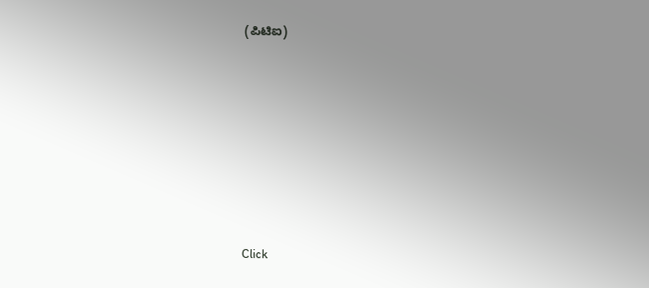(ಪಿಟಿಐ)












Click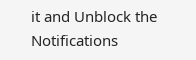it and Unblock the Notifications